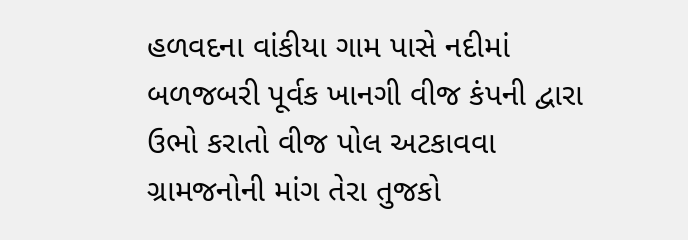હળવદના વાંકીયા ગામ પાસે નદીમાં બળજબરી પૂર્વક ખાનગી વીજ કંપની દ્વારા ઉભો કરાતો વીજ પોલ અટકાવવા ગ્રામજનોની માંગ તેરા તુજકો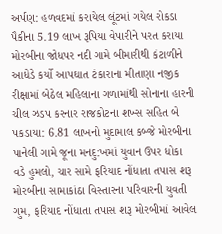અર્પણ: હળવદમાં કરાયેલ લૂંટમાં ગયેલ રોકડા પૈકીના 5.19 લાખ રૂપિયા વેપારીને પરત કરાયા મોરબીના જોધપર નદી ગામે બીમારીથી કંટાળીને આધેડે કર્યો આપઘાત ટંકારાના મીતાણા નજીક રીક્ષામાં બેઠેલ મહિલાના ગળામાંથી સોનાના હારની ચીલ ઝડપ કરનાર રાજકોટના શખ્સ સહિત બે પકડાયા: 6.81 લાખનો મુદામાલ કબ્જે મોરબીના પાનેલી ગામે જૂના મનદુ:ખમાં યુવાન ઉપર ધોકા વડે હુમલો, ચાર સામે ફરિયાદ નોંધાતા તપાસ શરૂ મોરબીના સામાકાંઠા વિસ્તારના પરિવારની યુવતી ગુમ, ફરિયાદ નોંધાતા તપાસ શરૂ મોરબીમાં આવેલ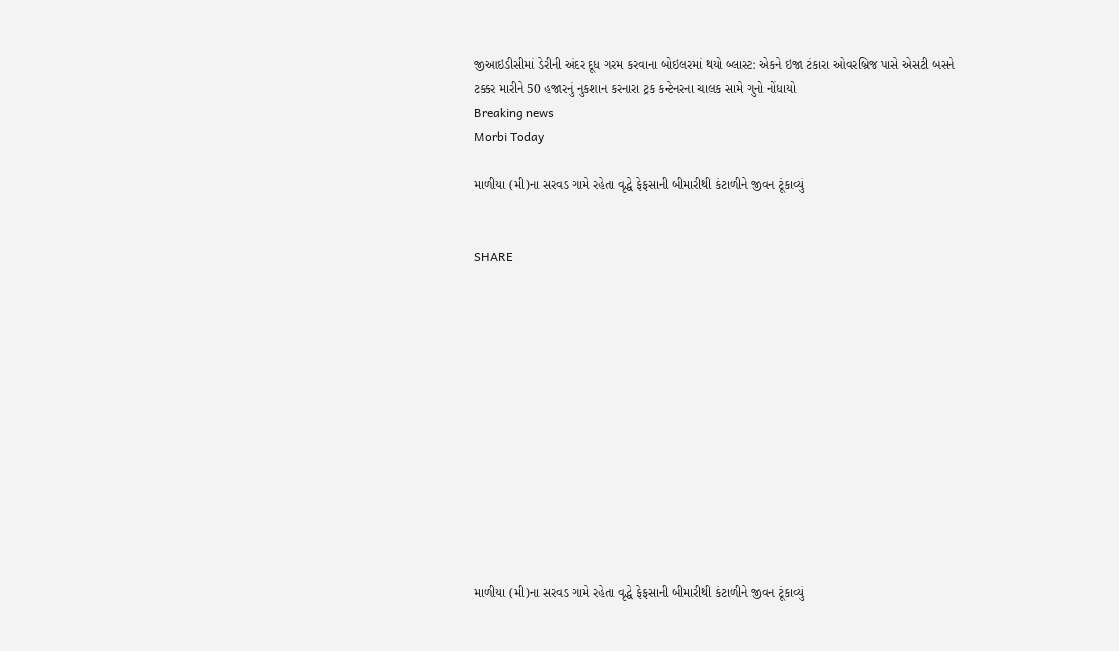જીઆઇડીસીમાં ડેરીની અંદર દૂધ ગરમ કરવાના બોઇલરમાં થયો બ્લાસ્ટ: એકને ઇજા ટંકારા ઓવરબ્રિજ પાસે એસટી બસને ટક્કર મારીને 50 હજારનું નુકશાન કરનારા ટ્રક કન્ટેનરના ચાલક સામે ગુનો નોંધાયો
Breaking news
Morbi Today

માળીયા (મી)ના સરવડ ગામે રહેતા વૃદ્ધે ફેફસાની બીમારીથી કંટાળીને જીવન ટૂંકાવ્યું


SHARE













માળીયા (મી)ના સરવડ ગામે રહેતા વૃદ્ધે ફેફસાની બીમારીથી કંટાળીને જીવન ટૂંકાવ્યું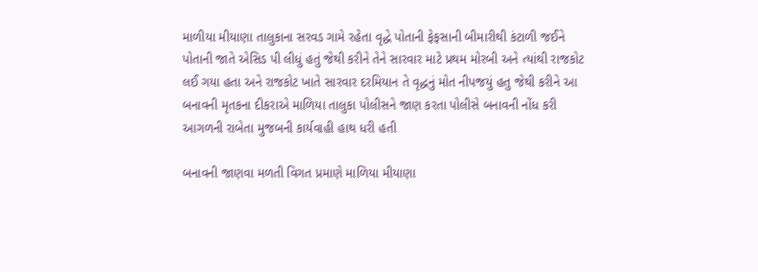માળીયા મીયાણા તાલુકાના સરવડ ગામે રહેતા વૃદ્ધે પોતાની ફેફસાની બીમારીથી કંટાળી જઈને પોતાની જાતે એસિડ પી લીધું હતું જેથી કરીને તેને સારવાર માટે પ્રથમ મોરબી અને ત્યાંથી રાજકોટ લઈ ગયા હતા અને રાજકોટ ખાતે સારવાર દરમિયાન તે વૃદ્ધનું મોત નીપજયું હતુ જેથી કરીને આ બનાવની મૃતકના દીકરાએ માળિયા તાલુકા પોલીસને જાણ કરતા પોલીસે બનાવની નોંધ કરી આગળની રાબેતા મુજબની કાર્યવાહી હાથ ધરી હતી

બનાવની જાણવા મળતી વિગત પ્રમાણે માળિયા મીયાણા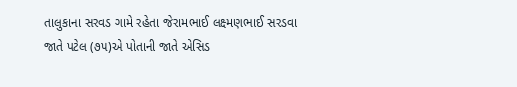તાલુકાના સરવડ ગામે રહેતા જેરામભાઈ લક્ષ્મણભાઈ સરડવા જાતે પટેલ (૭૫)એ પોતાની જાતે એસિડ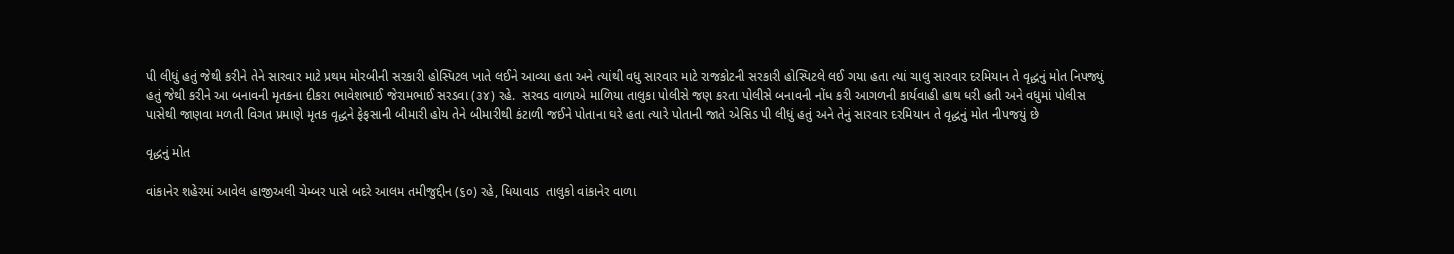પી લીધું હતું જેથી કરીને તેને સારવાર માટે પ્રથમ મોરબીની સરકારી હોસ્પિટલ ખાતે લઈને આવ્યા હતા અને ત્યાંથી વધુ સારવાર માટે રાજકોટની સરકારી હોસ્પિટલે લઈ ગયા હતા ત્યાં ચાલુ સારવાર દરમિયાન તે વૃદ્ધનું મોત નિપજ્યું હતું જેથી કરીને આ બનાવની મૃતકના દીકરા ભાવેશભાઈ જેરામભાઈ સરડવા (૩૪) રહે.  સરવડ વાળાએ માળિયા તાલુકા પોલીસે જણ કરતા પોલીસે બનાવની નોંધ કરી આગળની કાર્યવાહી હાથ ધરી હતી અને વધુમાં પોલીસ પાસેથી જાણવા મળતી વિગત પ્રમાણે મૃતક વૃદ્ધને ફેફસાની બીમારી હોય તેને બીમારીથી કંટાળી જઈને પોતાના ઘરે હતા ત્યારે પોતાની જાતે એસિડ પી લીધું હતું અને તેનું સારવાર દરમિયાન તે વૃદ્ધનું મોત નીપજયું છે

વૃદ્ધનું મોત

વાંકાનેર શહેરમાં આવેલ હાજીઅલી ચેમ્બર પાસે બદરે આલમ તમીજુદ્દીન (૬૦) રહે, ધિયાવાડ  તાલુકો વાંકાનેર વાળા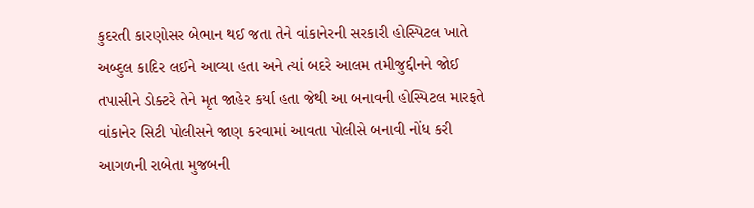કુદરતી કારણોસર બેભાન થઈ જતા તેને વાંકાનેરની સરકારી હોસ્પિટલ ખાતે અબ્દુલ કાદિર લઈને આવ્યા હતા અને ત્યાં બદરે આલમ તમીજુદ્દીનને જોઈ તપાસીને ડોક્ટરે તેને મૃત જાહેર કર્યા હતા જેથી આ બનાવની હોસ્પિટલ મારફતે વાંકાનેર સિટી પોલીસને જાણ કરવામાં આવતા પોલીસે બનાવી નોંધ કરી આગળની રાબેતા મુજબની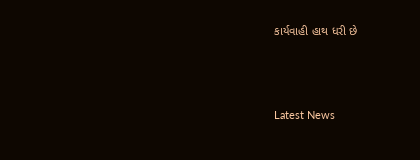કાર્યવાહી હાથ ધરી છે






Latest News